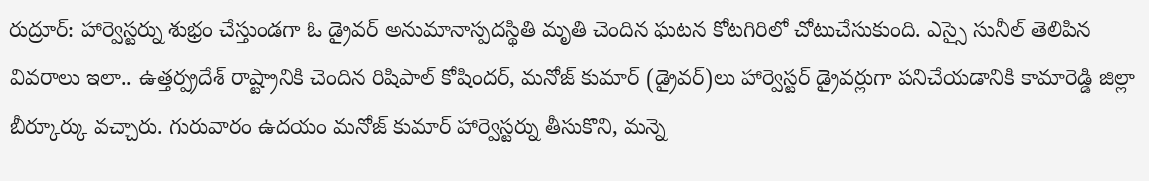రుద్రూర్: హార్వెస్టర్ను శుభ్రం చేస్తుండగా ఓ డ్రైవర్ అనుమానాస్పదస్థితి మృతి చెందిన ఘటన కోటగిరిలో చోటుచేసుకుంది. ఎస్సై సునీల్ తెలిపిన వివరాలు ఇలా.. ఉత్తర్ప్రదేశ్ రాష్ట్రానికి చెందిన రిషిపాల్ కోషిందర్, మనోజ్ కుమార్ (డ్రైవర్)లు హార్వెస్టర్ డ్రైవర్లుగా పనిచేయడానికి కామారెడ్డి జిల్లా బీర్కూర్కు వచ్చారు. గురువారం ఉదయం మనోజ్ కుమార్ హార్వెస్టర్ను తీసుకొని, మన్నె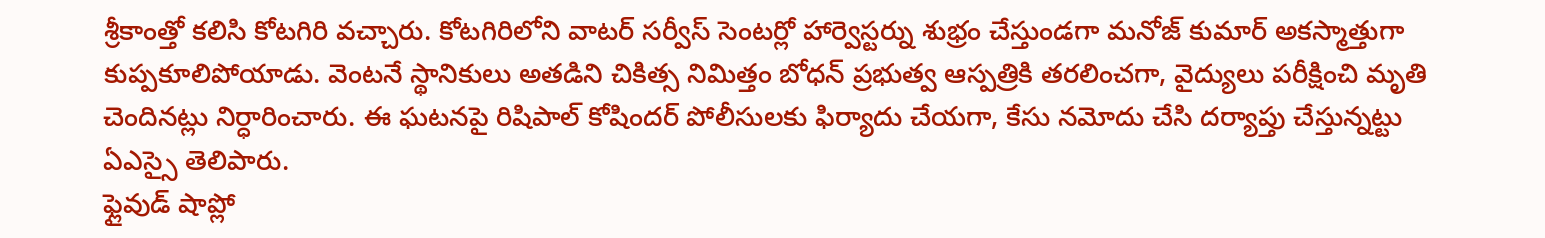శ్రీకాంత్తో కలిసి కోటగిరి వచ్చారు. కోటగిరిలోని వాటర్ సర్వీస్ సెంటర్లో హార్వెస్టర్ను శుభ్రం చేస్తుండగా మనోజ్ కుమార్ అకస్మాత్తుగా కుప్పకూలిపోయాడు. వెంటనే స్థానికులు అతడిని చికిత్స నిమిత్తం బోధన్ ప్రభుత్వ ఆస్పత్రికి తరలించగా, వైద్యులు పరీక్షించి మృతి చెందినట్లు నిర్ధారించారు. ఈ ఘటనపై రిషిపాల్ కోషిందర్ పోలీసులకు ఫిర్యాదు చేయగా, కేసు నమోదు చేసి దర్యాప్తు చేస్తున్నట్టు ఏఎస్సై తెలిపారు.
ఫ్లైవుడ్ షాప్లో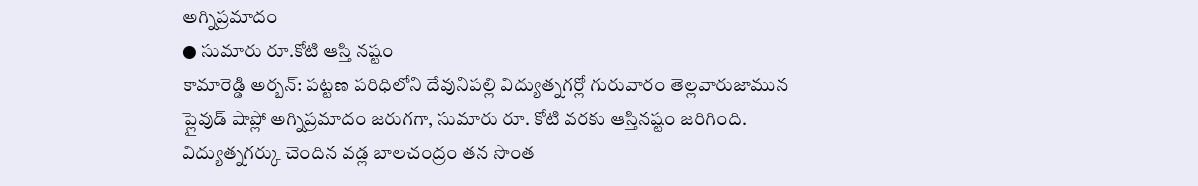అగ్నిప్రమాదం
● సుమారు రూ.కోటి ఆస్తి నష్టం
కామారెడ్డి అర్బన్: పట్టణ పరిధిలోని దేవునిపల్లి విద్యుత్నగర్లో గురువారం తెల్లవారుజామున ప్లైవుడ్ షాప్లో అగ్నిప్రమాదం జరుగగా, సుమారు రూ. కోటి వరకు ఆస్తినష్టం జరిగింది. విద్యుత్నగర్కు చెందిన వడ్ల బాలచంద్రం తన సొంత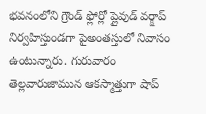భవనంలోని గ్రౌండ్ ఫ్లోర్లో ప్లైవుడ్ వర్క్షాప్ నిర్వహిస్తుండగా పైఅంతస్తులో నివాసం ఉంటున్నారు. గురువారం తెల్లవారుజామున ఆకస్మాత్తుగా షాప్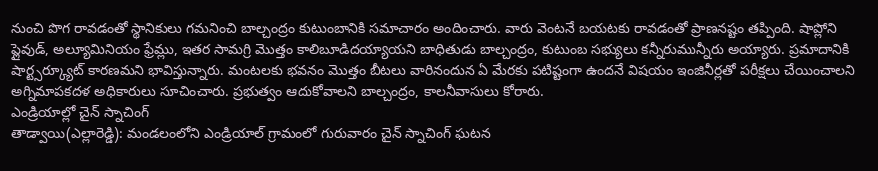నుంచి పొగ రావడంతో స్థానికులు గమనించి బాల్చంద్రం కుటుంబానికి సమాచారం అందించారు. వారు వెంటనే బయటకు రావడంతో ప్రాణనష్టం తప్పింది. షాప్లోని ప్లైవుడ్, అల్యూమినియం ఫ్రేమ్లు, ఇతర సామగ్రి మొత్తం కాలిబూడిదయ్యాయని బాధితుడు బాల్చంద్రం, కుటుంబ సభ్యులు కన్నీరుమున్నీరు అయ్యారు. ప్రమాదానికి షార్ట్సర్క్యూట్ కారణమని భావిస్తున్నారు. మంటలకు భవనం మొత్తం బీటలు వారినందున ఏ మేరకు పటిష్టంగా ఉందనే విషయం ఇంజినీర్లతో పరీక్షలు చేయించాలని అగ్నిమాపకదళ అధికారులు సూచించారు. ప్రభుత్వం ఆదుకోవాలని బాల్చంద్రం, కాలనీవాసులు కోరారు.
ఎండ్రియాల్లో చైన్ స్నాచింగ్
తాడ్వాయి(ఎల్లారెడ్డి): మండలంలోని ఎండ్రియాల్ గ్రామంలో గురువారం చైన్ స్నాచింగ్ ఘటన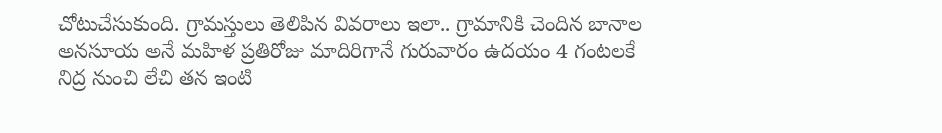చోటుచేసుకుంది. గ్రామస్తులు తెలిపిన వివరాలు ఇలా.. గ్రామానికి చెందిన బానాల అనసూయ అనే మహిళ ప్రతిరోజు మాదిరిగానే గురువారం ఉదయం 4 గంటలకే నిద్ర నుంచి లేచి తన ఇంటి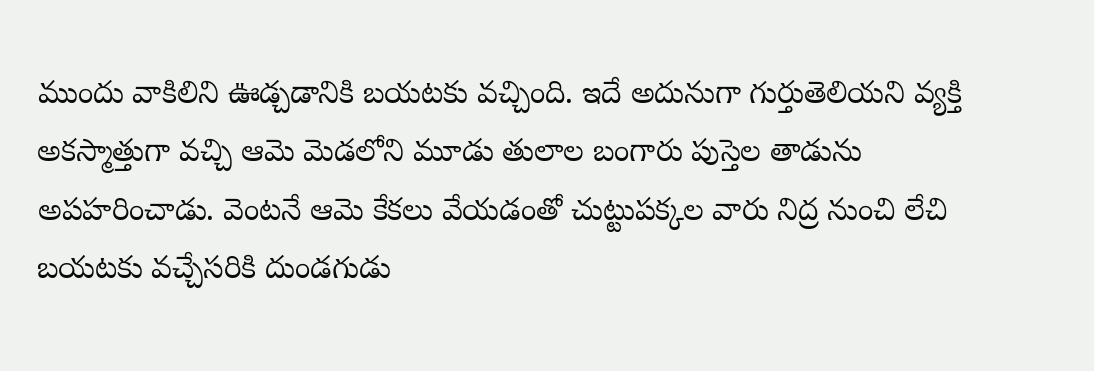ముందు వాకిలిని ఊడ్చడానికి బయటకు వచ్చింది. ఇదే అదునుగా గుర్తుతెలియని వ్యక్తి అకస్మాత్తుగా వచ్చి ఆమె మెడలోని మూడు తులాల బంగారు పుస్తెల తాడును అపహరించాడు. వెంటనే ఆమె కేకలు వేయడంతో చుట్టుపక్కల వారు నిద్ర నుంచి లేచి బయటకు వచ్చేసరికి దుండగుడు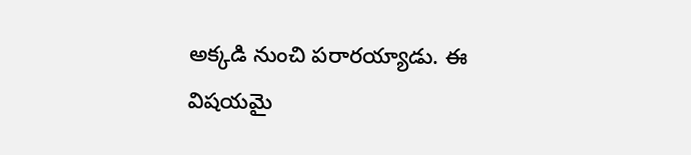అక్కడి నుంచి పరారయ్యాడు. ఈ విషయమై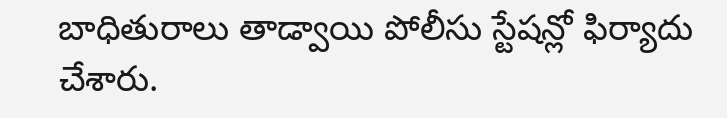బాధితురాలు తాడ్వాయి పోలీసు స్టేషన్లో ఫిర్యాదు చేశారు.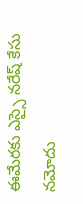ఈమేరకు ఎస్సై నరేష్ కేసు నమోదు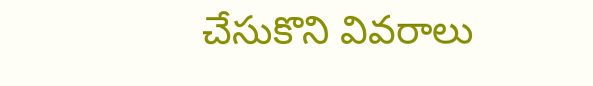చేసుకొని వివరాలు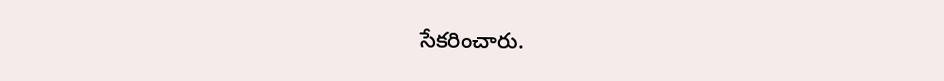సేకరించారు.